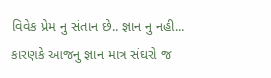વિવેક પ્રેમ નુ સંતાન છે.. જ્ઞાન નુ નહી...
કારણકે આજનુ જ્ઞાન માત્ર સંઘરો જ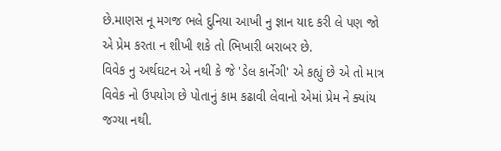છે.માણસ નૂ મગજ ભલે દુનિયા આખી નુ જ્ઞાન યાદ કરી લે પણ જો એ પ્રેમ કરતા ન શીખી શકે તો ભિખારી બરાબર છે.
વિવેક નુ અર્થઘટન એ નથી કે જે 'ડેલ કાર્નેગી' એ કહ્યું છે એ તો માત્ર વિવેક નો ઉપયોગ છે પોતાનું કામ કઢાવી લેવાનો એમાં પ્રેમ ને ક્યાંય જગ્યા નથી.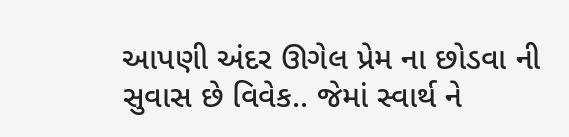આપણી અંદર ઊગેલ પ્રેમ ના છોડવા ની સુવાસ છે વિવેક.. જેમાં સ્વાર્થ ને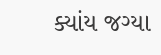ક્યાંય જગ્યા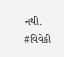નથી.
#વિવેકી